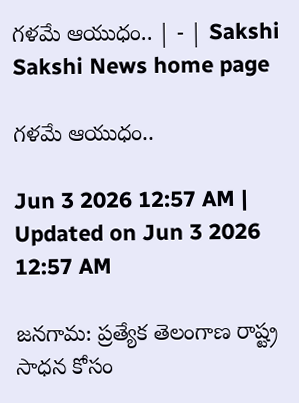గళమే ఆయుధం.. | - | Sakshi
Sakshi News home page

గళమే ఆయుధం..

Jun 3 2026 12:57 AM | Updated on Jun 3 2026 12:57 AM

జనగామ: ప్రత్యేక తెలంగాణ రాష్ట్ర సాధన కోసం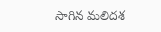సాగిన మలిదశ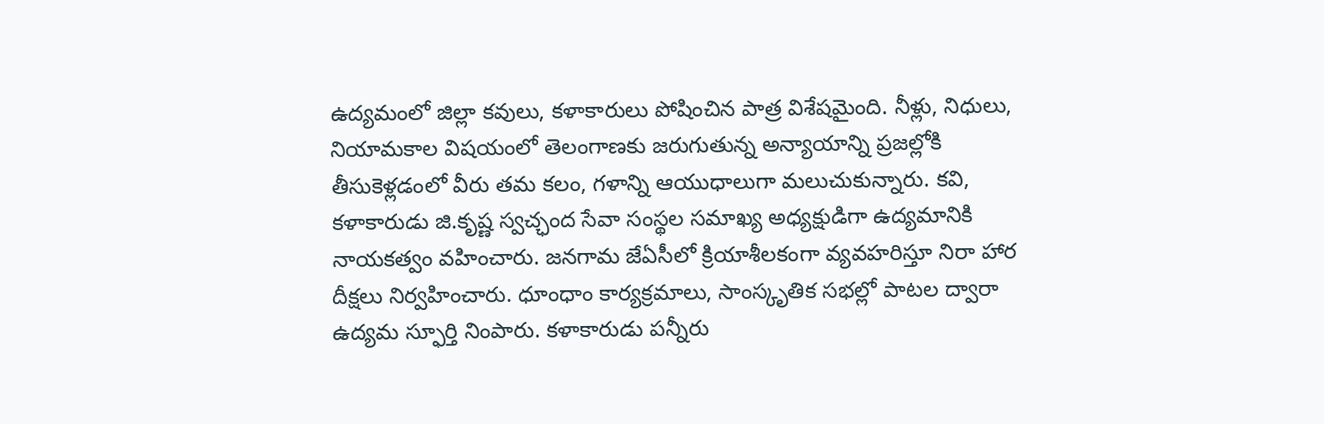ఉద్యమంలో జిల్లా కవులు, కళాకారులు పోషించిన పాత్ర విశేషమైంది. నీళ్లు, నిధులు, నియామకాల విషయంలో తెలంగాణకు జరుగుతున్న అన్యాయాన్ని ప్రజల్లోకి తీసుకెళ్లడంలో వీరు తమ కలం, గళాన్ని ఆయుధాలుగా మలుచుకున్నారు. కవి, కళాకారుడు జి.కృష్ణ స్వచ్ఛంద సేవా సంస్థల సమాఖ్య అధ్యక్షుడిగా ఉద్యమానికి నాయకత్వం వహించారు. జనగామ జేఏసీలో క్రియాశీలకంగా వ్యవహరిస్తూ నిరా హార దీక్షలు నిర్వహించారు. ధూంధాం కార్యక్రమాలు, సాంస్కృతిక సభల్లో పాటల ద్వారా ఉద్యమ స్ఫూర్తి నింపారు. కళాకారుడు పన్నీరు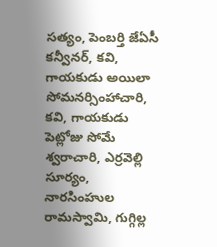సత్యం, పెంబర్తి జేఏసీ కన్వీనర్‌, కవి, గాయకుడు అయిలా సోమనర్సింహాచారి, కవి, గాయకుడు పెట్లోజు సోమే శ్వరాచారి, ఎర్రవెల్లి సూర్యం, నారసింహుల రామస్వామి, గుగ్గిల్ల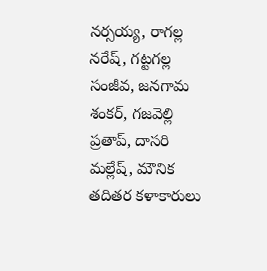నర్సయ్య, రాగల్ల నరేష్‌, గట్టగల్ల సంజీవ, జనగామ శంకర్‌, గజవెల్లి ప్రతాప్‌, దాసరి మల్లేష్‌, మౌనిక తదితర కళాకారులు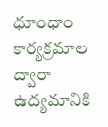ధూంధాం కార్యక్రమాల ద్వారా ఉద్యమానికి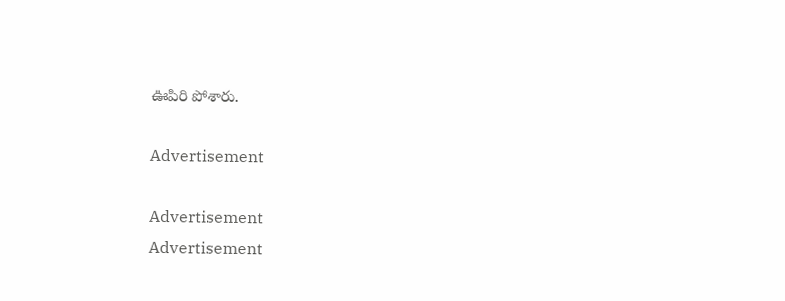ఊపిరి పోశారు.

Advertisement

Advertisement
Advertisement